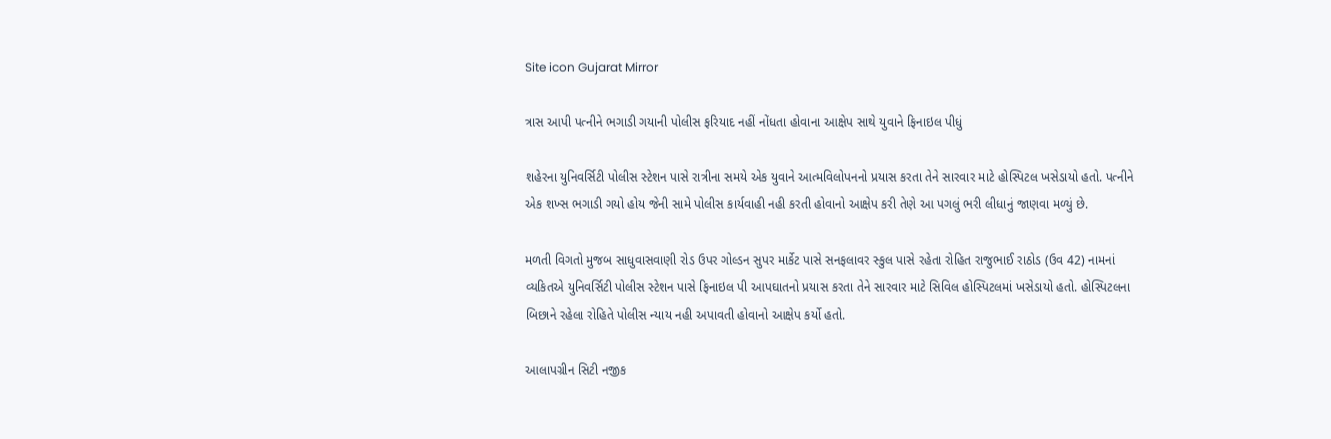Site icon Gujarat Mirror

ત્રાસ આપી પત્નીને ભગાડી ગયાની પોલીસ ફરિયાદ નહીં નોંધતા હોવાના આક્ષેપ સાથે યુવાને ફિનાઇલ પીધું

શહેરના યુનિવર્સિટી પોલીસ સ્ટેશન પાસે રાત્રીના સમયે એક યુવાને આત્મવિલોપનનો પ્રયાસ કરતા તેને સારવાર માટે હોસ્પિટલ ખસેડાયો હતો. પત્નીને એક શખ્સ ભગાડી ગયો હોય જેની સામે પોલીસ કાર્યવાહી નહી કરતી હોવાનો આક્ષેપ કરી તેણે આ પગલું ભરી લીધાનું જાણવા મળ્યું છે.

મળતી વિગતો મુજબ સાધુવાસવાણી રોડ ઉપર ગોલ્ડન સુપર માર્કેટ પાસે સનફલાવર સ્કુલ પાસે રહેતા રોહિત રાજુભાઈ રાઠોડ (ઉવ 42) નામનાં વ્યકિતએ યુનિવર્સિટી પોલીસ સ્ટેશન પાસે ફિનાઇલ પી આપઘાતનો પ્રયાસ કરતા તેને સારવાર માટે સિવિલ હોસ્પિટલમાં ખસેડાયો હતો. હોસ્પિટલના બિછાને રહેલા રોહિતે પોલીસ ન્યાય નહી અપાવતી હોવાનો આક્ષેપ કર્યો હતો.

આલાપગ્રીન સિટી નજીક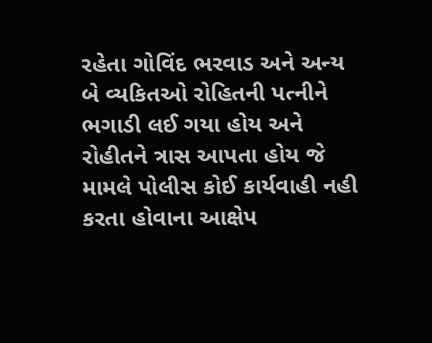રહેતા ગોવિંદ ભરવાડ અને અન્ય બે વ્યકિતઓ રોહિતની પત્નીને ભગાડી લઈ ગયા હોય અને રોહીતને ત્રાસ આપતા હોય જે મામલે પોલીસ કોઈ કાર્યવાહી નહી કરતા હોવાના આક્ષેપ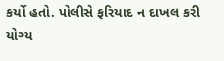કર્યો હતો. પોલીસે ફરિયાદ ન દાખલ કરી યોગ્ય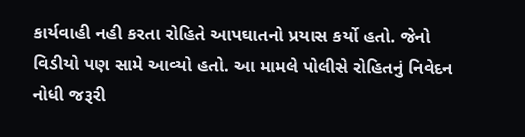કાર્યવાહી નહી કરતા રોહિતે આપઘાતનો પ્રયાસ કર્યો હતો. જેનો વિડીયો પણ સામે આવ્યો હતો. આ મામલે પોલીસે રોહિતનું નિવેદન નોધી જરૂરી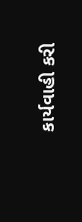કાર્યવાહી કરી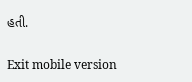હતી.

Exit mobile version